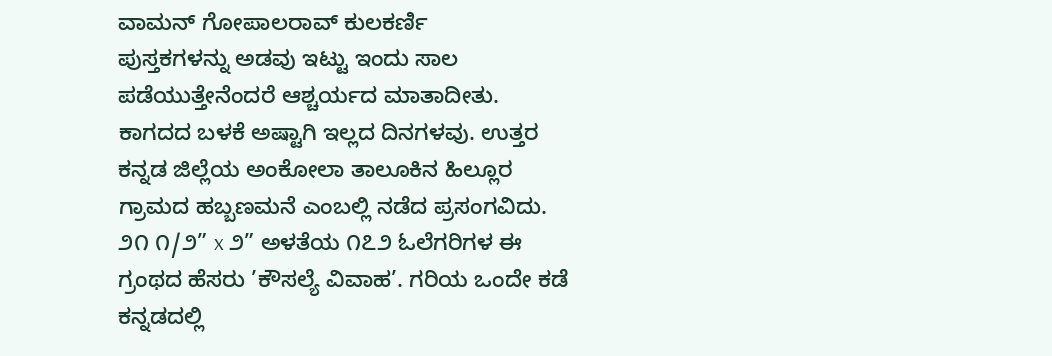ವಾಮನ್ ಗೋಪಾಲರಾವ್ ಕುಲಕರ್ಣಿ
ಪುಸ್ತಕಗಳನ್ನು ಅಡವು ಇಟ್ಟು ಇಂದು ಸಾಲ ಪಡೆಯುತ್ತೇನೆಂದರೆ ಆಶ್ಚರ್ಯದ ಮಾತಾದೀತು. ಕಾಗದದ ಬಳಕೆ ಅಷ್ಟಾಗಿ ಇಲ್ಲದ ದಿನಗಳವು. ಉತ್ತರ ಕನ್ನಡ ಜಿಲ್ಲೆಯ ಅಂಕೋಲಾ ತಾಲೂಕಿನ ಹಿಲ್ಲೂರ ಗ್ರಾಮದ ಹಬ್ಬಣಮನೆ ಎಂಬಲ್ಲಿ ನಡೆದ ಪ್ರಸಂಗವಿದು. ೨೧ ೧/೨” x ೨” ಅಳತೆಯ ೧೭೨ ಓಲೆಗರಿಗಳ ಈ ಗ್ರಂಥದ ಹೆಸರು ’ಕೌಸಲ್ಯೆ ವಿವಾಹ’. ಗರಿಯ ಒಂದೇ ಕಡೆ ಕನ್ನಡದಲ್ಲಿ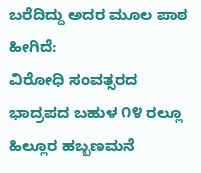ಬರೆದಿದ್ದು ಅದರ ಮೂಲ ಪಾಠ ಹೀಗಿದೆ:
ವಿರೋಧಿ ಸಂವತ್ಸರದ ಭಾದ್ರಪದ ಬಹುಳ ೧೪ ರಲ್ಲೂ ಹಿಲ್ಲೂರ ಹಬ್ಬಣಮನೆ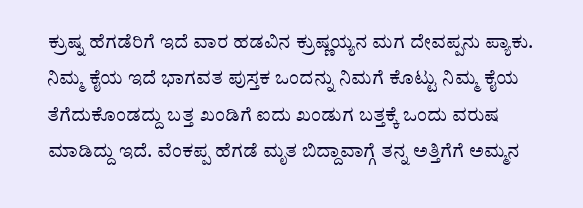ಕ್ರುಷ್ನ ಹೆಗಡೆರಿಗೆ ಇದೆ ವಾರ ಹಡವಿನ ಕ್ರುಷ್ಣಯ್ಯನ ಮಗ ದೇವಪ್ಪನು ಪ್ಯಾಕು. ನಿಮ್ಮ ಕೈಯ ಇದೆ ಭಾಗವತ ಪುಸ್ತಕ ಒಂದನ್ನು ನಿಮಗೆ ಕೊಟ್ಟು ನಿಮ್ಮ ಕೈಯ ತೆಗೆದುಕೊಂಡದ್ದು ಬತ್ತ ಖಂಡಿಗೆ ಐದು ಖಂಡುಗ ಬತ್ತಕ್ಕೆ ಒಂದು ವರುಷ ಮಾಡಿದ್ದು ಇದೆ. ವೆಂಕಪ್ಪ ಹೆಗಡೆ ಮೃತ ಬಿದ್ದಾವಾಗ್ಗೆ ತನ್ನ ಅತ್ತಿಗೆಗೆ ಅಮ್ಮನ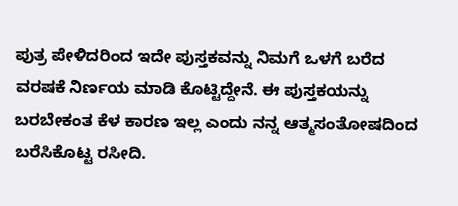ಪುತ್ರ ಪೇಳಿದರಿಂದ ಇದೇ ಪುಸ್ತಕವನ್ನು ನಿಮಗೆ ಒಳಗೆ ಬರೆದ ವರಷಕೆ ನಿರ್ಣಯ ಮಾಡಿ ಕೊಟ್ಟಿದ್ದೇನೆ. ಈ ಪುಸ್ತಕಯನ್ನು ಬರಬೇಕಂತ ಕೆಳ ಕಾರಣ ಇಲ್ಲ ಎಂದು ನನ್ನ ಆತ್ಮಸಂತೋಷದಿಂದ ಬರೆಸಿಕೊಟ್ಟ ರಸೀದಿ.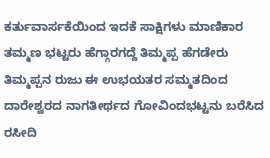ಕರ್ತುವಾರ್ಸಕೆಯಿಂದ ಇದಕೆ ಸಾಕ್ಷಿಗಳು ಮಾಣಿಕಾರ ತಮ್ಮಣ ಭಟ್ಟರು ಹೆಗ್ಗಾರಗದ್ದೆ ತಿಮ್ಮಪ್ಪ ಹೆಗಡೇರು ತಿಮ್ಮಪ್ಪನ ರುಜು ಈ ಉಭಯತರ ಸಮ್ಮತದಿಂದ ದಾರೇಶ್ವರದ ನಾಗತೀರ್ಥದ ಗೋವಿಂದಭಟ್ಟನು ಬರೆಸಿದ ರಸೀದಿ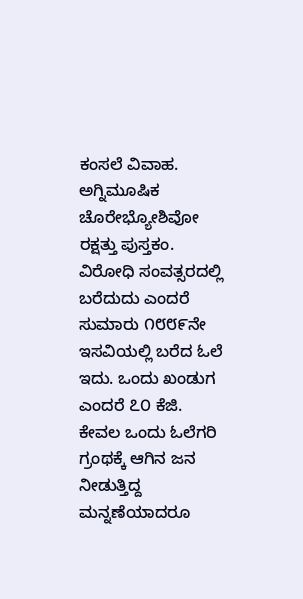ಕಂಸಲೆ ವಿವಾಹ. ಅಗ್ನಿಮೂಷಿಕ ಚೊರೇಭ್ಯೋಶಿವೋ ರಕ್ಷತ್ತು ಪುಸ್ತಕಂ.
ವಿರೋಧಿ ಸಂವತ್ಸರದಲ್ಲಿ ಬರೆದುದು ಎಂದರೆ ಸುಮಾರು ೧೮೮೯ನೇ ಇಸವಿಯಲ್ಲಿ ಬರೆದ ಓಲೆ ಇದು. ಒಂದು ಖಂಡುಗ ಎಂದರೆ ೭೦ ಕೆಜಿ. ಕೇವಲ ಒಂದು ಓಲೆಗರಿ ಗ್ರಂಥಕ್ಕೆ ಆಗಿನ ಜನ ನೀಡುತ್ತಿದ್ದ ಮನ್ನಣೆಯಾದರೂ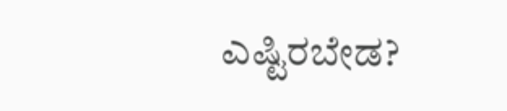ಎಷ್ಟಿರಬೇಡ?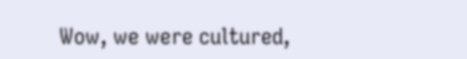Wow, we were cultured,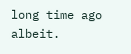long time ago albeit.